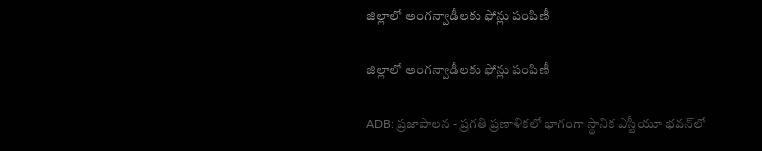జిల్లాలో అంగన్వాడీలకు ఫోన్లు పంపిణీ

జిల్లాలో అంగన్వాడీలకు ఫోన్లు పంపిణీ

ADB: ప్రజాపాలన - ప్రగతి ప్రణాళికలో భాగంగా స్థానిక ఎస్టీయూ భవన్‌లో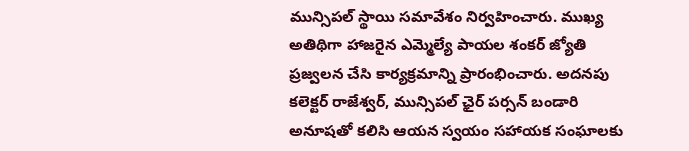మున్సిపల్ స్థాయి సమావేశం నిర్వహించారు. ముఖ్య అతిథిగా హాజరైన ఎమ్మెల్యే పాయల శంకర్ జ్యోతి ప్రజ్వలన చేసి కార్యక్రమాన్ని ప్రారంభించారు. అదనపు కలెక్టర్ రాజేశ్వర్, మున్సిపల్ ఛైర్ పర్సన్ బండారి అనూషతో కలిసి ఆయన స్వయం సహాయక సంఘాలకు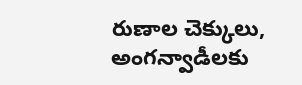రుణాల చెక్కులు, అంగన్వాడీలకు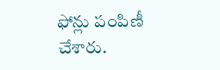ఫోన్లు పంపిణీ చేశారు.